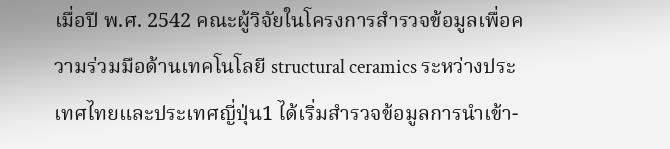เมื่อปี พ.ศ. 2542 คณะผู้วิจัยในโครงการสำรวจข้อมูลเพื่อความร่วมมือด้านเทคโนโลยี structural ceramics ระหว่างประเทศไทยและประเทศญี่ปุ่น1 ได้เริ่มสำรวจข้อมูลการนำเข้า-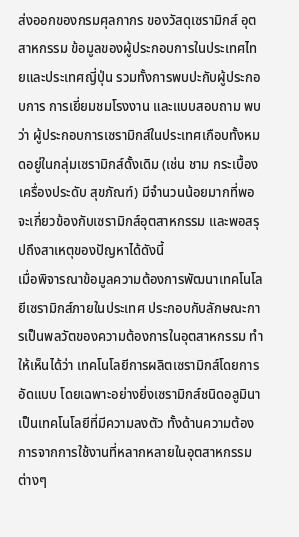ส่งออกของกรมศุลกากร ของวัสดุเซรามิกส์ อุตสาหกรรม ข้อมูลของผู้ประกอบการในประเทศไทยและประเทศญี่ปุ่น รวมทั้งการพบปะกับผู้ประกอบการ การเยี่ยมชมโรงงาน และแบบสอบถาม พบว่า ผู้ประกอบการเซรามิกส์ในประเทศเกือบทั้งหมดอยู่ในกลุ่มเซรามิกส์ดั้งเดิม (เช่น ชาม กระเบื้อง เครื่องประดับ สุขภัณฑ์) มีจำนวนน้อยมากที่พอจะเกี่ยวข้องกับเซรามิกส์อุตสาหกรรม และพอสรุปถึงสาเหตุของปัญหาได้ดังนี้
เมื่อพิจารณาข้อมูลความต้องการพัฒนาเทคโนโลยีเซรามิกส์ภายในประเทศ ประกอบกับลักษณะการเป็นพลวัตของความต้องการในอุตสาหกรรม ทำให้เห็นได้ว่า เทคโนโลยีการผลิตเซรามิกส์โดยการอัดแบบ โดยเฉพาะอย่างยิ่งเซรามิกส์ชนิดอลูมินา เป็นเทคโนโลยีที่มีความลงตัว ทั้งด้านความต้องการจากการใช้งานที่หลากหลายในอุตสาหกรรมต่างๆ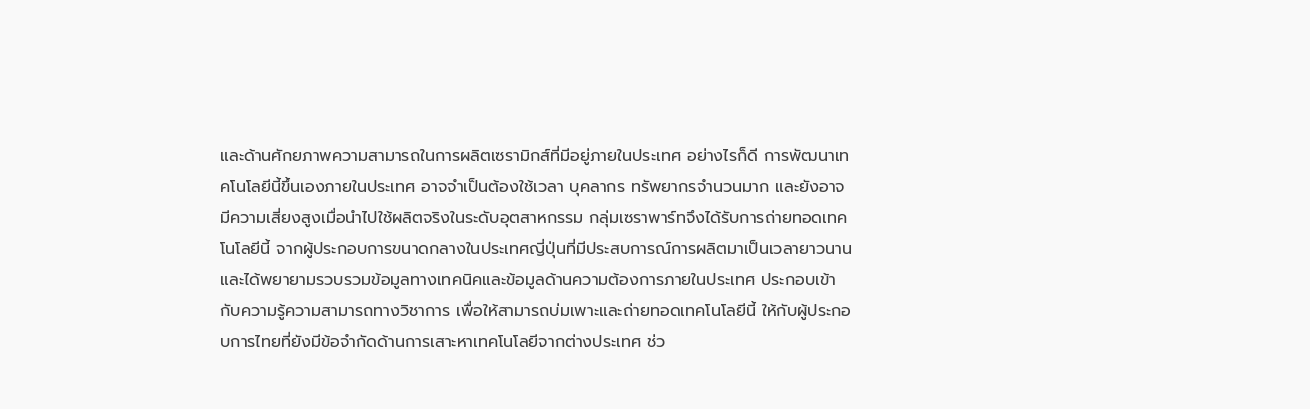และด้านศักยภาพความสามารถในการผลิตเซรามิกส์ที่มีอยู่ภายในประเทศ อย่างไรก็ดี การพัฒนาเทคโนโลยีนี้ขึ้นเองภายในประเทศ อาจจำเป็นต้องใช้เวลา บุคลากร ทรัพยากรจำนวนมาก และยังอาจมีความเสี่ยงสูงเมื่อนำไปใช้ผลิตจริงในระดับอุตสาหกรรม กลุ่มเซราพาร์ทจึงได้รับการถ่ายทอดเทคโนโลยีนี้ จากผู้ประกอบการขนาดกลางในประเทศญี่ปุ่นที่มีประสบการณ์การผลิตมาเป็นเวลายาวนาน และได้พยายามรวบรวมข้อมูลทางเทคนิคและข้อมูลด้านความต้องการภายในประเทศ ประกอบเข้ากับความรู้ความสามารถทางวิชาการ เพื่อให้สามารถบ่มเพาะและถ่ายทอดเทคโนโลยีนี้ ให้กับผู้ประกอบการไทยที่ยังมีข้อจำกัดด้านการเสาะหาเทคโนโลยีจากต่างประเทศ ช่ว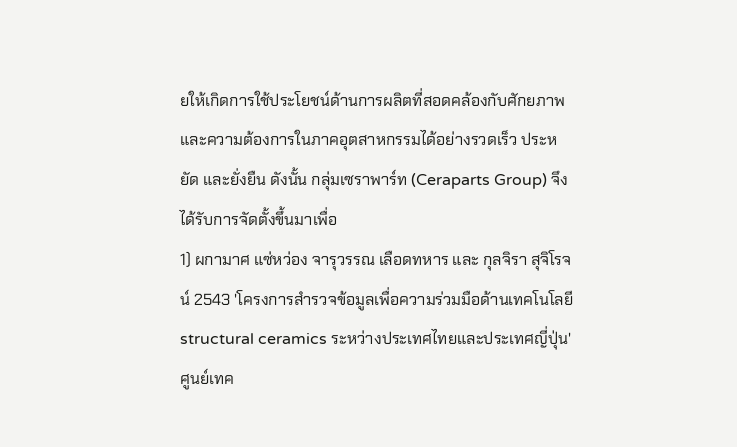ยให้เกิดการใช้ประโยชน์ด้านการผลิตที่สอดคล้องกับศักยภาพและความต้องการในภาคอุตสาหกรรมได้อย่างรวดเร็ว ประหยัด และยั่งยืน ดังนั้น กลุ่มเซราพาร์ท (Ceraparts Group) จึงได้รับการจัดตั้งขึ้นมาเพื่อ
1) ผกามาศ แซ่หว่อง จารุวรรณ เลือดทหาร และ กุลจิรา สุจิโรจน์ 2543 'โครงการสำรวจข้อมูลเพื่อความร่วมมือด้านเทคโนโลยี structural ceramics ระหว่างประเทศไทยและประเทศญี่ปุ่น' ศูนย์เทค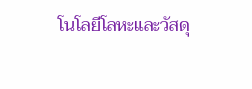โนโลยีโลหะและวัสดุ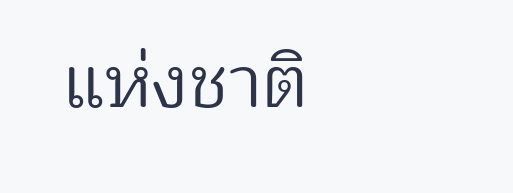แห่งชาติ